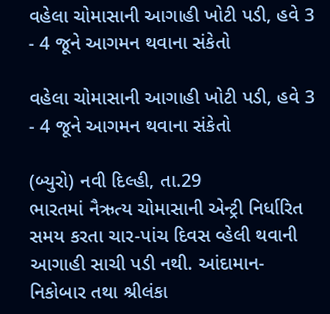વહેલા ચોમાસાની આગાહી ખોટી પડી, હવે 3 - 4 જૂને આગમન થવાના સંકેતો

વહેલા ચોમાસાની આગાહી ખોટી પડી, હવે 3 - 4 જૂને આગમન થવાના સંકેતો

(બ્યુરો) નવી દિલ્હી, તા.29
ભારતમાં નૈઋત્ય ચોમાસાની એન્ટ્રી નિર્ધારિત સમય કરતા ચાર-પાંચ દિવસ વ્હેલી થવાની આગાહી સાચી પડી નથી. આંદામાન-નિકોબાર તથા શ્રીલંકા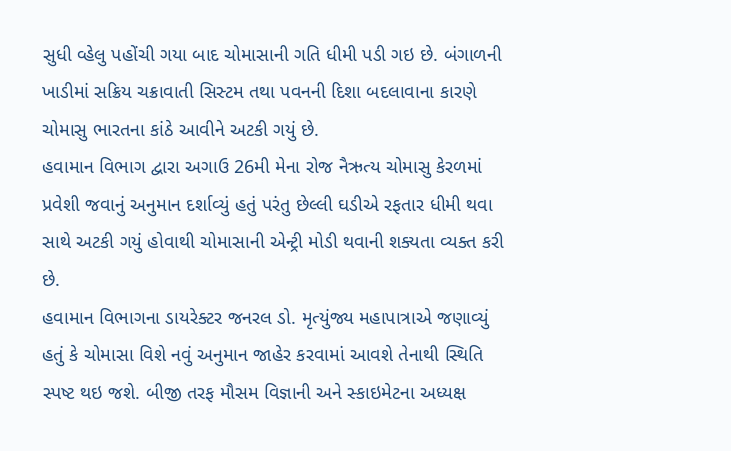સુધી વ્હેલુ પહોંચી ગયા બાદ ચોમાસાની ગતિ ધીમી પડી ગઇ છે. બંગાળની ખાડીમાં સક્રિય ચક્રાવાતી સિસ્ટમ તથા પવનની દિશા બદલાવાના કારણે ચોમાસુ ભારતના કાંઠે આવીને અટકી ગયું છે.
હવામાન વિભાગ દ્વારા અગાઉ 26મી મેના રોજ નૈઋત્ય ચોમાસુ કેરળમાં પ્રવેશી જવાનું અનુમાન દર્શાવ્યું હતું પરંતુ છેલ્લી ઘડીએ રફતાર ધીમી થવા સાથે અટકી ગયું હોવાથી ચોમાસાની એન્ટ્રી મોડી થવાની શક્યતા વ્યક્ત કરી છે.
હવામાન વિભાગના ડાયરેક્ટર જનરલ ડો. મૃત્યુંજ્ય મહાપાત્રાએ જણાવ્યું હતું કે ચોમાસા વિશે નવું અનુમાન જાહેર કરવામાં આવશે તેનાથી સ્થિતિ સ્પષ્ટ થઇ જશે. બીજી તરફ મૌસમ વિજ્ઞાની અને સ્કાઇમેટના અધ્યક્ષ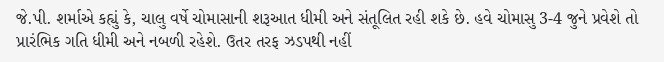જે.પી. શર્માએ કહ્યું કે, ચાલુ વર્ષે ચોમાસાની શરૂઆત ધીમી અને સંતૂલિત રહી શકે છે. હવે ચોમાસુ 3-4 જુને પ્રવેશે તો પ્રારંભિક ગતિ ધીમી અને નબળી રહેશે. ઉતર તરફ ઝડપથી નહીં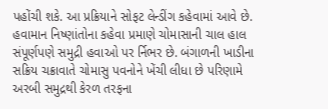પહોંચી શકે. આ પ્રક્રિયાને સોફટ લેન્ડીંગ કહેવામાં આવે છે.
હવામાન નિષ્ણાંતોના કહેવા પ્રમાણે ચોમાસાની ચાલ હાલ સંપૂર્ણપણે સમુદ્રી હવાઓ પર ર્નિભર છે. બંગાળની ખાડીના સક્રિય ચક્રાવાતે ચોમાસુ પવનોને ખેંચી લીધા છે પરિણામે અરબી સમુદ્રથી કેરળ તરફના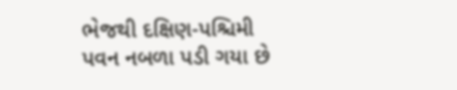ભેજથી દક્ષિણ-પશ્ચિમી પવન નબળા પડી ગયા છે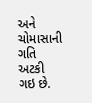અને ચોમાસાની ગતિ અટકી ગઇ છે.